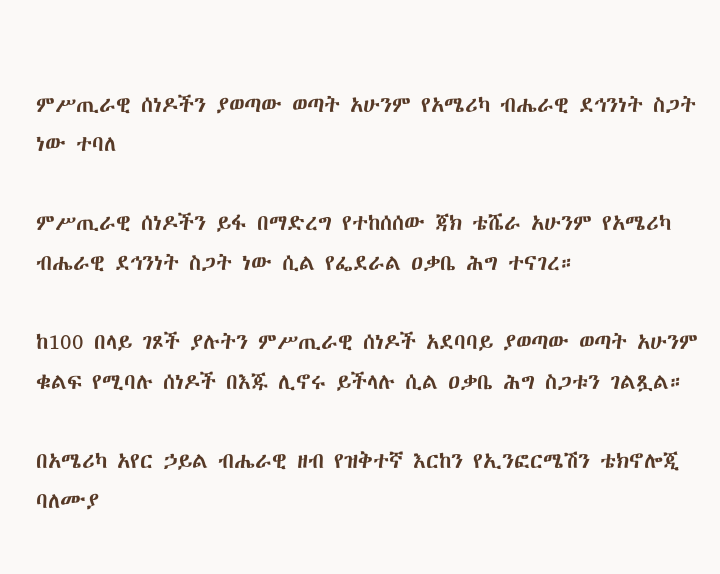ምሥጢራዊ ሰነዶችን ያወጣው ወጣት አሁንም የአሜሪካ ብሔራዊ ደኅንነት ስጋት ነው ተባለ

ምሥጢራዊ ሰነዶችን ይፋ በማድረግ የተከሰሰው ጃክ ቴሼራ አሁንም የአሜሪካ ብሔራዊ ደኅንነት ስጋት ነው ሲል የፌደራል ዐቃቤ ሕግ ተናገረ።

ከ100 በላይ ገጾች ያሉትን ምሥጢራዊ ሰነዶች አደባባይ ያወጣው ወጣት አሁንም ቁልፍ የሚባሉ ሰነዶች በእጁ ሊኖሩ ይችላሉ ሲል ዐቃቤ ሕግ ስጋቱን ገልጿል።

በአሜሪካ አየር ኃይል ብሔራዊ ዘብ የዝቅተኛ እርከን የኢንፎርሜሽን ቴክኖሎጂ ባለሙያ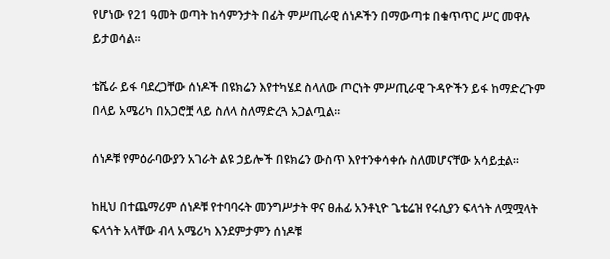የሆነው የ21 ዓመት ወጣት ከሳምንታት በፊት ምሥጢራዊ ሰነዶችን በማውጣቱ በቁጥጥር ሥር መዋሉ ይታወሳል።

ቴሼራ ይፋ ባደረጋቸው ሰነዶች በዩክሬን እየተካሄደ ስላለው ጦርነት ምሥጢራዊ ጉዳዮችን ይፋ ከማድረጉም በላይ አሜሪካ በአጋሮቿ ላይ ስለላ ስለማድረጓ አጋልጧል።

ሰነዶቹ የምዕራባውያን አገራት ልዩ ኃይሎች በዩክሬን ውስጥ እየተንቀሳቀሱ ስለመሆናቸው አሳይቷል።

ከዚህ በተጨማሪም ሰነዶቹ የተባባሩት መንግሥታት ዋና ፀሐፊ አንቶኒዮ ጌቴሬዝ የሩሲያን ፍላጎት ለሟሟላት ፍላጎት አላቸው ብላ አሜሪካ እንደምታምን ሰነዶቹ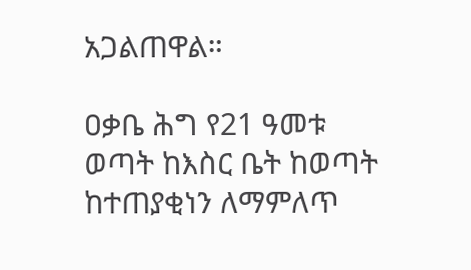አጋልጠዋል።

ዐቃቤ ሕግ የ21 ዓመቱ ወጣት ከእስር ቤት ከወጣት ከተጠያቂነን ለማምለጥ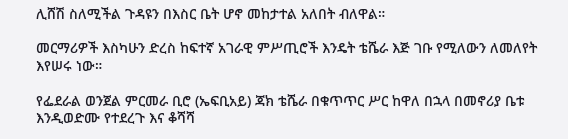ሊሸሽ ስለሚችል ጉዳዩን በእስር ቤት ሆኖ መከታተል አለበት ብለዋል።

መርማሪዎች እስካሁን ድረስ ከፍተኛ አገራዊ ምሥጢሮች እንዴት ቴሼራ እጅ ገቡ የሚለውን ለመለየት እየሠሩ ነው።

የፌደራል ወንጀል ምርመራ ቢሮ (ኤፍቢአይ) ጃክ ቴሼራ በቁጥጥር ሥር ከዋለ በኋላ በመኖሪያ ቤቱ እንዲወድሙ የተደረጉ እና ቆሻሻ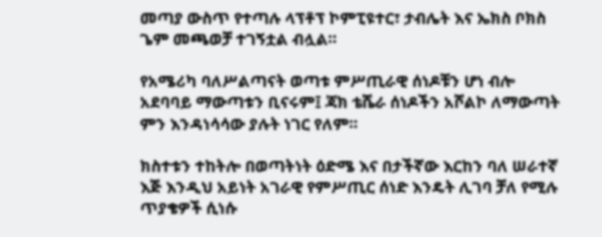መጣያ ውስጥ የተጣሉ ላፕቶፕ ኮምፒዩተር፣ ታብሌት እና ኤክስ ቦክስ ጌም መጫወቻ ተገኝቷል ብሏል።

የአሜሪካ ባለሥልጣናት ወጣቱ ምሥጢራዊ ሰነዶቹን ሆነ ብሎ አደባባይ ማውጣቱን ቢናሩም፤ ጃክ ቴሼራ ሰነዶችን አሾልኮ ለማውጣት ምን እንዳነሳሳው ያሉት ነገር የለም።

ክስተቱን ተከትሎ በወጣትነት ዕድሜ እና በታችኛው እርከን ባለ ሠራተኛ እጅ እንዲህ አይነት አገራዊ የምሥጢር ሰነድ እንዴት ሊገባ ቻለ የሚሉ ጥያቄዎች ሲነሱ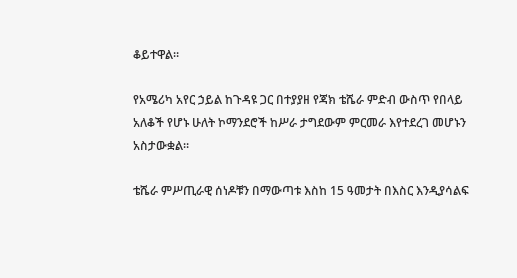ቆይተዋል።

የአሜሪካ አየር ኃይል ከጉዳዩ ጋር በተያያዘ የጃክ ቴሼራ ምድብ ውስጥ የበላይ አለቆች የሆኑ ሁለት ኮማንደሮች ከሥራ ታግደውም ምርመራ እየተደረገ መሆኑን አስታውቋል።

ቴሼራ ምሥጢራዊ ሰነዶቹን በማውጣቱ እስከ 15 ዓመታት በእስር እንዲያሳልፍ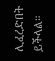ሊፈረድበት ይችላል።